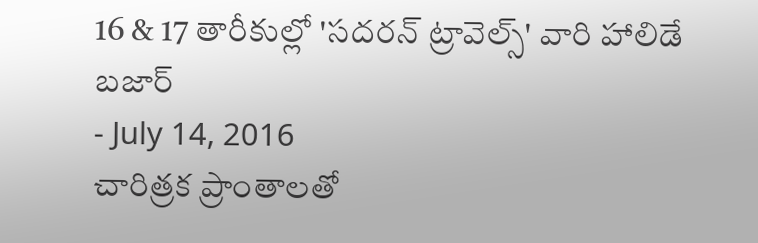16 & 17 తారీకుల్లో 'సదరన్ ట్రావెల్స్' వారి హాలిడే బజార్
- July 14, 2016
చారిత్రక ప్రాంతాలతో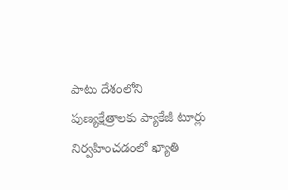పాటు దేశంలోని పుణ్యక్షేత్రాలకు ప్యాకేజీ టూర్లు నిర్వహించడంలో ఖ్యాతి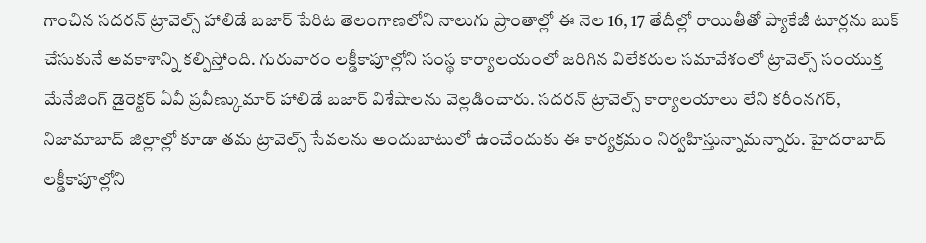గాంచిన సదరన్ ట్రావెల్స్ హాలిడే బజార్ పేరిట తెలంగాణలోని నాలుగు ప్రాంతాల్లో ఈ నెల 16, 17 తేదీల్లో రాయితీతో ప్యాకేజీ టూర్లను బుక్ చేసుకునే అవకాశాన్ని కల్పిస్తోంది. గురువారం లక్డీకాపూల్లోని సంస్థ కార్యాలయంలో జరిగిన విలేకరుల సమావేశంలో ట్రావెల్స్ సంయుక్త మేనేజింగ్ డైరెక్టర్ ఏవీ ప్రవీణ్కుమార్ హాలిడే బజార్ విశేషాలను వెల్లడించారు. సదరన్ ట్రావెల్స్ కార్యాలయాలు లేని కరీంనగర్, నిజామాబాద్ జిల్లాల్లో కూడా తమ ట్రావెల్స్ సేవలను అందుబాటులో ఉంచేందుకు ఈ కార్యక్రమం నిర్వహిస్తున్నామన్నారు. హైదరాబాద్ లక్డీకాపూల్లోని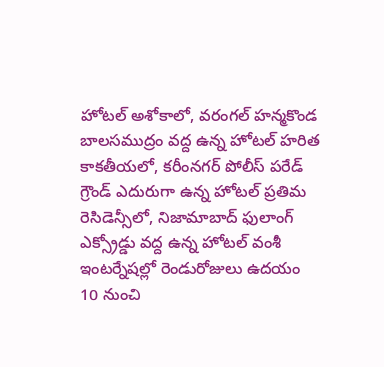హోటల్ అశోకాలో, వరంగల్ హన్మకొండ బాలసముద్రం వద్ద ఉన్న హోటల్ హరిత కాకతీయలో, కరీంనగర్ పోలీస్ పరేడ్ గ్రౌండ్ ఎదురుగా ఉన్న హోటల్ ప్రతిమ రెసిడెన్సీలో, నిజామాబాద్ ఫులాంగ్ ఎక్స్రోడ్డు వద్ద ఉన్న హోటల్ వంశీ ఇంటర్నేషల్లో రెండురోజులు ఉదయం 10 నుంచి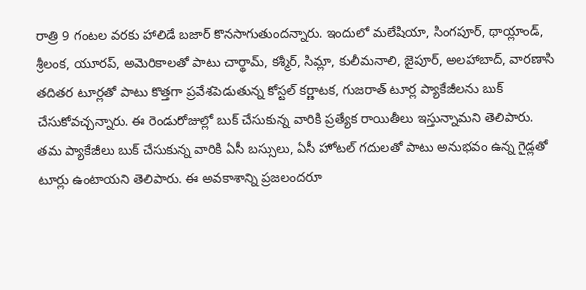రాత్రి 9 గంటల వరకు హాలిడే బజార్ కొనసాగుతుందన్నారు. ఇందులో మలేషియా, సింగపూర్, థాయ్లాండ్, శ్రీలంక, యూరప్, అమెరికాలతో పాటు చార్థామ్, కశ్మీర్, సిమ్లా, కులీమనాలి, జైపూర్, అలహాబాద్, వారణాసి తదితర టూర్లతో పాటు కొత్తగా ప్రవేశపెడుతున్న కోస్టల్ కర్ణాటక, గుజరాత్ టూర్ల ప్యాకేజీలను బుక్ చేసుకోవచ్చన్నారు. ఈ రెండురోజుల్లో బుక్ చేసుకున్న వారికి ప్రత్యేక రాయితీలు ఇస్తున్నామని తెలిపారు. తమ ప్యాకేజీలు బుక్ చేసుకున్న వారికి ఏసీ బస్సులు, ఏసీ హోటల్ గదులతో పాటు అనుభవం ఉన్న గైడ్లతో టూర్లు ఉంటాయని తెలిపారు. ఈ అవకాశాన్ని ప్రజలందరూ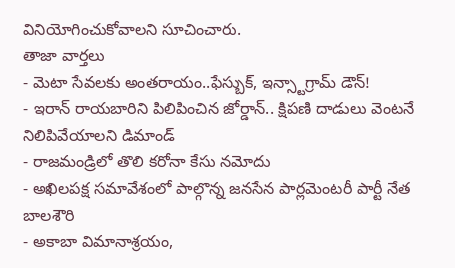వినియోగించుకోవాలని సూచించారు.
తాజా వార్తలు
- మెటా సేవలకు అంతరాయం..ఫేస్బుక్, ఇన్స్టాగ్రామ్ డౌన్!
- ఇరాన్ రాయబారిని పిలిపించిన జోర్డాన్.. క్షిపణి దాడులు వెంటనే నిలిపివేయాలని డిమాండ్
- రాజమండ్రిలో తొలి కరోనా కేసు నమోదు
- అఖిలపక్ష సమావేశంలో పాల్గొన్న జనసేన పార్లమెంటరీ పార్టీ నేత బాలశౌరి
- అకాబా విమానాశ్రయం,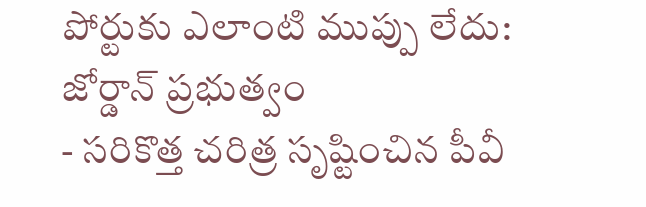పోర్టుకు ఎలాంటి ముప్పు లేదు: జోర్డాన్ ప్రభుత్వం
- సరికొత్త చరిత్ర సృష్టించిన పీవీ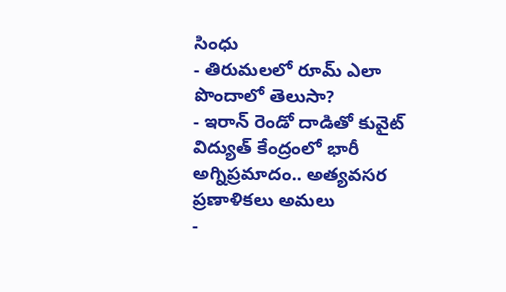సింధు
- తిరుమలలో రూమ్ ఎలా పొందాలో తెలుసా?
- ఇరాన్ రెండో దాడితో కువైట్ విద్యుత్ కేంద్రంలో భారీ అగ్నిప్రమాదం.. అత్యవసర ప్రణాళికలు అమలు
-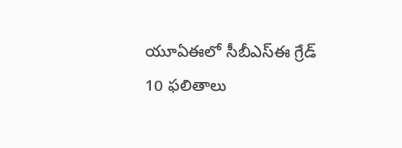యూఏఈలో సీబీఎస్ఈ గ్రేడ్ 10 ఫలితాలు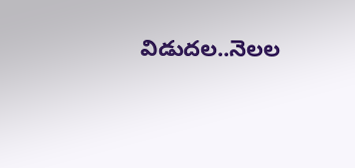విడుదల..నెలల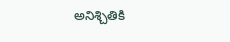అనిశ్చితికి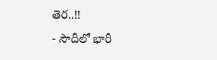తెర..!!
- సౌదీలో భారీ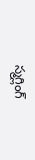స్మగ్లింగ్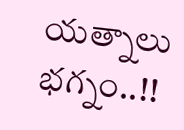యత్నాలు భగ్నం..!!